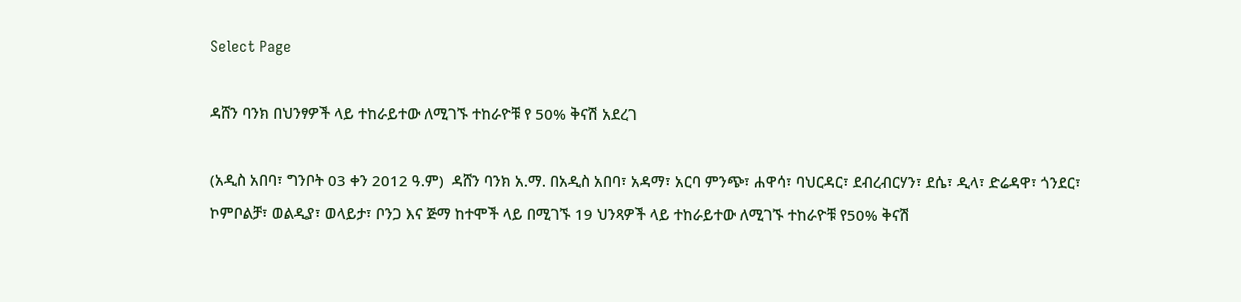Select Page

ዳሸን ባንክ በህንፃዎች ላይ ተከራይተው ለሚገኙ ተከራዮቹ የ 50% ቅናሽ አደረገ

(አዲስ አበባ፣ ግንቦት 03 ቀን 2012 ዓ.ም)  ዳሸን ባንክ አ.ማ. በአዲስ አበባ፣ አዳማ፣ አርባ ምንጭ፣ ሐዋሳ፣ ባህርዳር፣ ደብረብርሃን፣ ደሴ፣ ዲላ፣ ድሬዳዋ፣ ጎንደር፣ ኮምቦልቻ፣ ወልዲያ፣ ወላይታ፣ ቦንጋ እና ጅማ ከተሞች ላይ በሚገኙ 19 ህንጻዎች ላይ ተከራይተው ለሚገኙ ተከራዮቹ የ50% ቅናሽ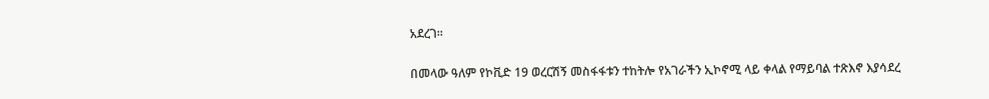አደረገ፡፡

በመላው ዓለም የኮቪድ 19 ወረርሽኝ መስፋፋቱን ተከትሎ የአገራችን ኢኮኖሚ ላይ ቀላል የማይባል ተጽእኖ እያሳደረ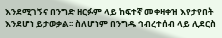እንደሚገኝና በንግድ ዘርፉም ላይ ከፍተኛ መቀዛቀዝ እየታየበት እንደሆነ ይታወቃል፡፡ ስለሆነም በንግዱ ኅብረተሰብ ላይ ሊደርስ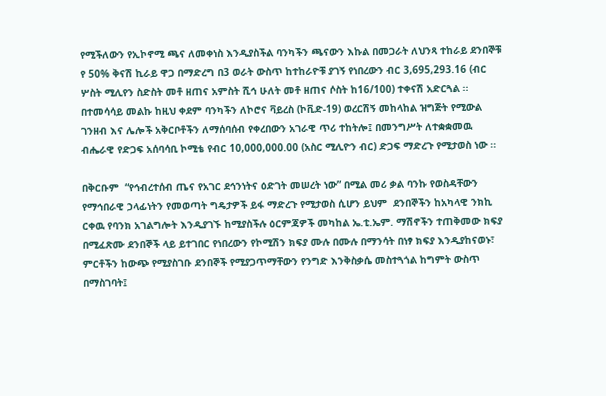የሚችለውን የኢኮኖሚ ጫና ለመቀነስ እንዲያስችል ባንካችን ጫናውን እኩል በመጋራት ለህንጻ ተከራይ ደንበኞቹ የ 50% ቅናሽ ኪራይ ዋጋ በማድረግ በ3 ወራት ውስጥ ከተከራዮቹ ያገኝ የነበረውን ብር 3,695,293.16 (ብር ሦስት ሚሊየን ስድስት መቶ ዘጠና አምስት ሺኅ ሁለት መቶ ዘጠና ሶስት ከ16/100) ተቀናሽ አድርጓል ፡፡  በተመሳሳይ መልኩ ከዚህ ቀደም ባንካችን ለኮሮና ቫይረስ (ኮቪድ-19) ወረርሽኝ መከላከል ዝግጅት የሚውል ገንዘብ እና ሌሎች አቅርቦቶችን ለማሰባሰብ የቀረበውን አገራዊ ጥሪ ተከትሎ፤ በመንግሥት ለተቋቋመዉ ብሔራዊ የድጋፍ አሰባሳቢ ኮሚቴ የብር 10,000,000.00 (አስር ሚሊዮን ብር) ድጋፍ ማድረጉ የሚታወስ ነው ፡፡

በቅርቡም  “የኅብረተሰብ ጤና የአገር ደኅንነትና ዕድገት መሠረት ነው” በሚል መሪ ቃል ባንኩ የወስዳቸውን የማኅበራዊ ኃላፊነትን የመወጣት ግዴታዎች ይፋ ማድረጉ የሚታወስ ሲሆን ይህም  ደንበኞችን ከአካላዊ ንክኪ ርቀዉ የባንክ አገልግሎት እንዲያገኙ ከሚያስችሉ ዕርምጃዎች መካከል ኤ.ቲ.ኤም. ማሽኖችን ተጠቅመው ክፍያ በሚፈጽሙ ደንበኞች ላይ ይተገበር የነበረውን የኮሚሽን ክፍያ ሙሉ በሙሉ በማንሳት በነፃ ክፍያ እንዲያከናወኑ፣ ምርቶችን ከውጭ የሚያስገቡ ደንበኞች የሚያጋጥማቸውን የንግድ እንቅስቃሴ መስተጓጎል ከግምት ውስጥ በማስገባት፤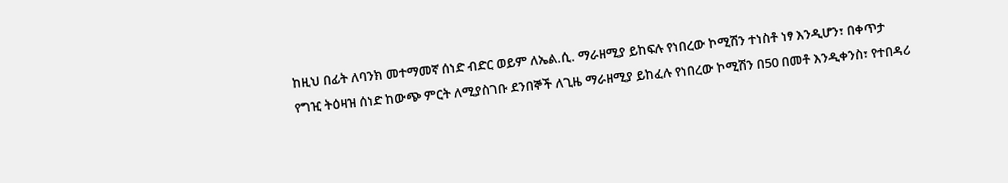ከዚህ በፊት ለባንክ መተማመኛ ሰነድ ብድር ወይም ለኤል.ሲ. ማራዘሚያ ይከፍሉ የነበረው ኮሚሽን ተነስቶ ነፃ እንዲሆን፣ በቀጥታ የግዢ ትዕዛዝ ሰነድ ከውጭ ምርት ለሚያስገቡ ደንበኞች ለጊዜ ማራዘሚያ ይከፈሉ የነበረው ኮሚሽን በ50 በመቶ እንዲቀንስ፣ የተበዳሪ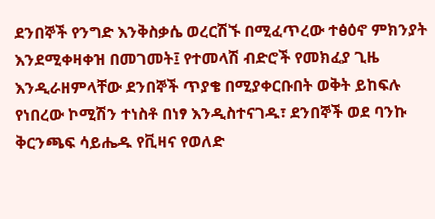ደንበኞች የንግድ እንቅስቃሴ ወረርሽኙ በሚፈጥረው ተፅዕኖ ምክንያት እንደሚቀዛቀዝ በመገመት፤ የተመላሽ ብድሮች የመክፈያ ጊዜ እንዲራዘምላቸው ደንበኞች ጥያቄ በሚያቀርቡበት ወቅት ይከፍሉ የነበረው ኮሚሽን ተነስቶ በነፃ እንዲስተናገዱ፣ ደንበኞች ወደ ባንኩ ቅርንጫፍ ሳይሔዱ የቪዛና የወለድ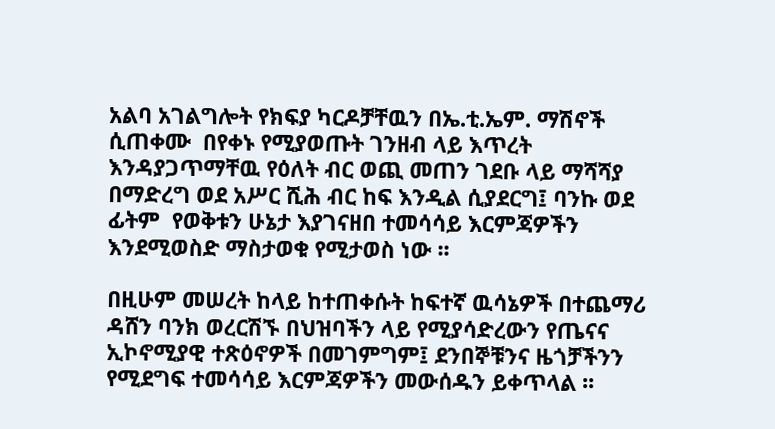አልባ አገልግሎት የክፍያ ካርዶቻቸዉን በኤ.ቲ.ኤም. ማሽኖች ሲጠቀሙ  በየቀኑ የሚያወጡት ገንዘብ ላይ እጥረት እንዳያጋጥማቸዉ የዕለት ብር ወጪ መጠን ገደቡ ላይ ማሻሻያ በማድረግ ወደ አሥር ሺሕ ብር ከፍ እንዲል ሲያደርግ፤ ባንኩ ወደ ፊትም  የወቅቱን ሁኔታ እያገናዘበ ተመሳሳይ እርምጃዎችን እንደሚወስድ ማስታወቁ የሚታወስ ነው ፡፡

በዚሁም መሠረት ከላይ ከተጠቀሱት ከፍተኛ ዉሳኔዎች በተጨማሪ ዳሸን ባንክ ወረርሽኙ በህዝባችን ላይ የሚያሳድረውን የጤናና ኢኮኖሚያዊ ተጽዕኖዎች በመገምግም፤ ደንበኞቹንና ዜጎቻችንን የሚደግፍ ተመሳሳይ እርምጃዎችን መውሰዱን ይቀጥላል ፡፡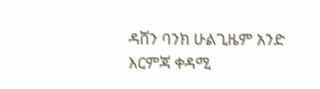ዳሸን ባንክ ሁልጊዜም አንድ እርምጃ ቀዳሚ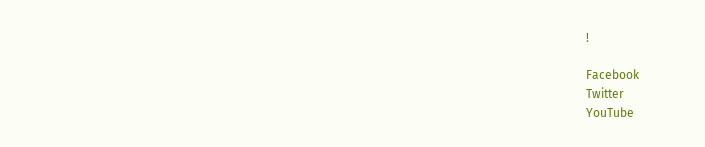!

Facebook
Twitter
YouTube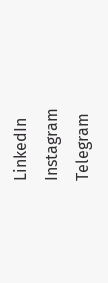LinkedIn
Instagram
Telegram